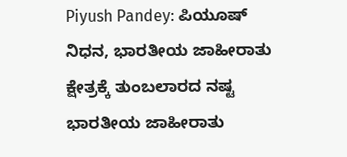Piyush Pandey: ಪಿಯೂಷ್ ನಿಧನ, ಭಾರತೀಯ ಜಾಹೀರಾತು ಕ್ಷೇತ್ರಕ್ಕೆ ತುಂಬಲಾರದ ನಷ್ಟ
ಭಾರತೀಯ ಜಾಹೀರಾತು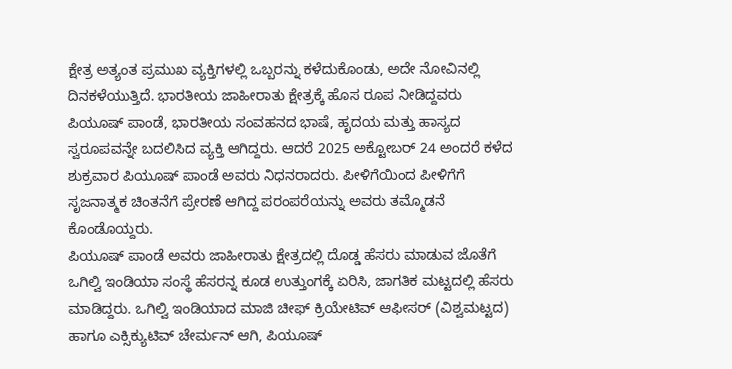ಕ್ಷೇತ್ರ ಅತ್ಯಂತ ಪ್ರಮುಖ ವ್ಯಕ್ತಿಗಳಲ್ಲಿ ಒಬ್ಬರನ್ನು ಕಳೆದುಕೊಂಡು, ಅದೇ ನೋವಿನಲ್ಲಿ ದಿನಕಳೆಯುತ್ತಿದೆ. ಭಾರತೀಯ ಜಾಹೀರಾತು ಕ್ಷೇತ್ರಕ್ಕೆ ಹೊಸ ರೂಪ ನೀಡಿದ್ದವರು ಪಿಯೂಷ್ ಪಾಂಡೆ, ಭಾರತೀಯ ಸಂವಹನದ ಭಾಷೆ, ಹೃದಯ ಮತ್ತು ಹಾಸ್ಯದ ಸ್ವರೂಪವನ್ನೇ ಬದಲಿಸಿದ ವ್ಯಕ್ತಿ ಆಗಿದ್ದರು. ಆದರೆ 2025 ಅಕ್ಟೋಬರ್ 24 ಅಂದರೆ ಕಳೆದ ಶುಕ್ರವಾರ ಪಿಯೂಷ್ ಪಾಂಡೆ ಅವರು ನಿಧನರಾದರು. ಪೀಳಿಗೆಯಿಂದ ಪೀಳಿಗೆಗೆ ಸೃಜನಾತ್ಮಕ ಚಿಂತನೆಗೆ ಪ್ರೇರಣೆ ಆಗಿದ್ದ ಪರಂಪರೆಯನ್ನು ಅವರು ತಮ್ಮೊಡನೆ ಕೊಂಡೊಯ್ದರು.
ಪಿಯೂಷ್ ಪಾಂಡೆ ಅವರು ಜಾಹೀರಾತು ಕ್ಷೇತ್ರದಲ್ಲಿ ದೊಡ್ಡ ಹೆಸರು ಮಾಡುವ ಜೊತೆಗೆ ಒಗಿಲ್ವಿ ಇಂಡಿಯಾ ಸಂಸ್ಥೆ ಹೆಸರನ್ನ ಕೂಡ ಉತ್ತುಂಗಕ್ಕೆ ಏರಿಸಿ, ಜಾಗತಿಕ ಮಟ್ಟದಲ್ಲಿ ಹೆಸರು ಮಾಡಿದ್ದರು. ಒಗಿಲ್ವಿ ಇಂಡಿಯಾದ ಮಾಜಿ ಚೀಫ್ ಕ್ರಿಯೇಟಿವ್ ಆಫೀಸರ್ (ವಿಶ್ವಮಟ್ಟದ) ಹಾಗೂ ಎಕ್ಸಿಕ್ಯುಟಿವ್ ಚೇರ್ಮನ್ ಆಗಿ, ಪಿಯೂಷ್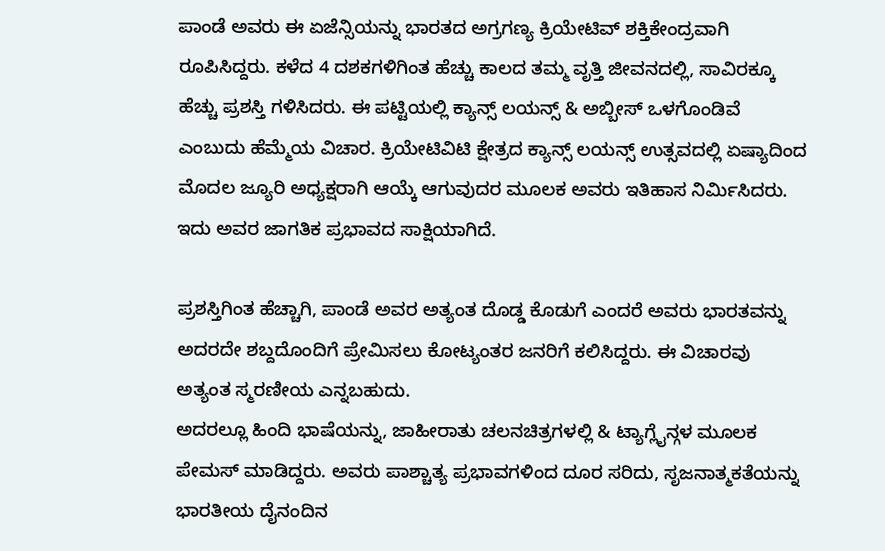ಪಾಂಡೆ ಅವರು ಈ ಏಜೆನ್ಸಿಯನ್ನು ಭಾರತದ ಅಗ್ರಗಣ್ಯ ಕ್ರಿಯೇಟಿವ್ ಶಕ್ತಿಕೇಂದ್ರವಾಗಿ ರೂಪಿಸಿದ್ದರು. ಕಳೆದ 4 ದಶಕಗಳಿಗಿಂತ ಹೆಚ್ಚು ಕಾಲದ ತಮ್ಮ ವೃತ್ತಿ ಜೀವನದಲ್ಲಿ, ಸಾವಿರಕ್ಕೂ ಹೆಚ್ಚು ಪ್ರಶಸ್ತಿ ಗಳಿಸಿದರು. ಈ ಪಟ್ಟಿಯಲ್ಲಿ ಕ್ಯಾನ್ಸ್ ಲಯನ್ಸ್ & ಅಬ್ಬೀಸ್ ಒಳಗೊಂಡಿವೆ ಎಂಬುದು ಹೆಮ್ಮೆಯ ವಿಚಾರ. ಕ್ರಿಯೇಟಿವಿಟಿ ಕ್ಷೇತ್ರದ ಕ್ಯಾನ್ಸ್ ಲಯನ್ಸ್ ಉತ್ಸವದಲ್ಲಿ ಏಷ್ಯಾದಿಂದ ಮೊದಲ ಜ್ಯೂರಿ ಅಧ್ಯಕ್ಷರಾಗಿ ಆಯ್ಕೆ ಆಗುವುದರ ಮೂಲಕ ಅವರು ಇತಿಹಾಸ ನಿರ್ಮಿಸಿದರು. ಇದು ಅವರ ಜಾಗತಿಕ ಪ್ರಭಾವದ ಸಾಕ್ಷಿಯಾಗಿದೆ.

ಪ್ರಶಸ್ತಿಗಿಂತ ಹೆಚ್ಚಾಗಿ, ಪಾಂಡೆ ಅವರ ಅತ್ಯಂತ ದೊಡ್ಡ ಕೊಡುಗೆ ಎಂದರೆ ಅವರು ಭಾರತವನ್ನು ಅದರದೇ ಶಬ್ದದೊಂದಿಗೆ ಪ್ರೇಮಿಸಲು ಕೋಟ್ಯಂತರ ಜನರಿಗೆ ಕಲಿಸಿದ್ದರು. ಈ ವಿಚಾರವು ಅತ್ಯಂತ ಸ್ಮರಣೀಯ ಎನ್ನಬಹುದು.
ಅದರಲ್ಲೂ ಹಿಂದಿ ಭಾಷೆಯನ್ನು, ಜಾಹೀರಾತು ಚಲನಚಿತ್ರಗಳಲ್ಲಿ & ಟ್ಯಾಗ್ಲೈನ್ಗಳ ಮೂಲಕ ಪೇಮಸ್ ಮಾಡಿದ್ದರು. ಅವರು ಪಾಶ್ಚಾತ್ಯ ಪ್ರಭಾವಗಳಿಂದ ದೂರ ಸರಿದು, ಸೃಜನಾತ್ಮಕತೆಯನ್ನು ಭಾರತೀಯ ದೈನಂದಿನ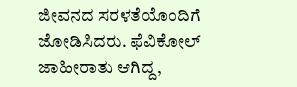ಜೀವನದ ಸರಳತೆಯೊಂದಿಗೆ ಜೋಡಿಸಿದರು. ಫೆವಿಕೋಲ್ ಜಾಹೀರಾತು ಆಗಿದ್ದ,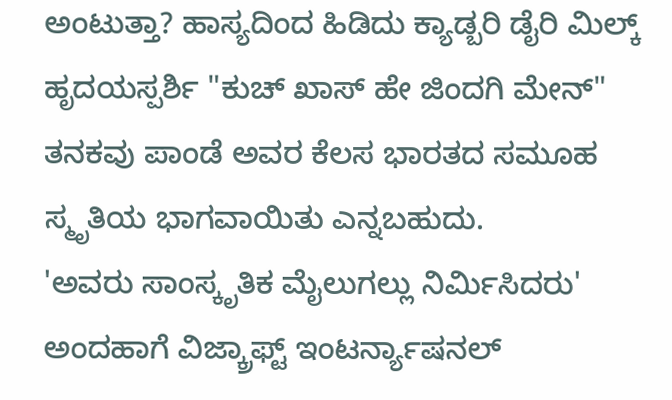ಅಂಟುತ್ತಾ? ಹಾಸ್ಯದಿಂದ ಹಿಡಿದು ಕ್ಯಾಡ್ಬರಿ ಡೈರಿ ಮಿಲ್ಕ್ ಹೃದಯಸ್ಪರ್ಶಿ "ಕುಚ್ ಖಾಸ್ ಹೇ ಜಿಂದಗಿ ಮೇನ್" ತನಕವು ಪಾಂಡೆ ಅವರ ಕೆಲಸ ಭಾರತದ ಸಮೂಹ ಸ್ಮೃತಿಯ ಭಾಗವಾಯಿತು ಎನ್ನಬಹುದು.
'ಅವರು ಸಾಂಸ್ಕೃತಿಕ ಮೈಲುಗಲ್ಲು ನಿರ್ಮಿಸಿದರು'
ಅಂದಹಾಗೆ ವಿಜ್ಕ್ರಾಫ್ಟ್ ಇಂಟರ್ನ್ಯಾಷನಲ್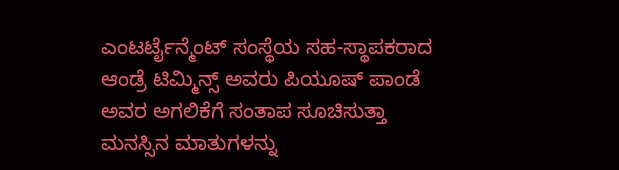ಎಂಟರ್ಟೈನ್ಮೆಂಟ್ ಸಂಸ್ಥೆಯ ಸಹ-ಸ್ಥಾಪಕರಾದ ಆಂಡ್ರೆ ಟಿಮ್ಮಿನ್ಸ್ ಅವರು ಪಿಯೂಷ್ ಪಾಂಡೆ ಅವರ ಅಗಲಿಕೆಗೆ ಸಂತಾಪ ಸೂಚಿಸುತ್ತಾ ಮನಸ್ಸಿನ ಮಾತುಗಳನ್ನು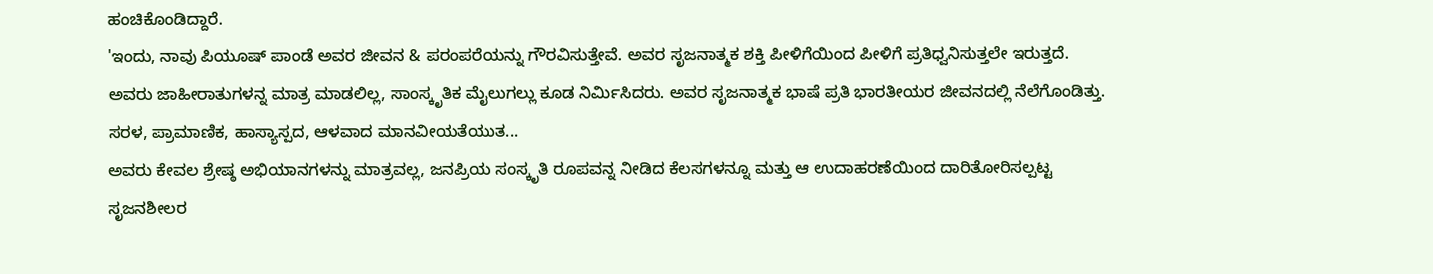ಹಂಚಿಕೊಂಡಿದ್ದಾರೆ.
'ಇಂದು, ನಾವು ಪಿಯೂಷ್ ಪಾಂಡೆ ಅವರ ಜೀವನ & ಪರಂಪರೆಯನ್ನು ಗೌರವಿಸುತ್ತೇವೆ. ಅವರ ಸೃಜನಾತ್ಮಕ ಶಕ್ತಿ ಪೀಳಿಗೆಯಿಂದ ಪೀಳಿಗೆ ಪ್ರತಿಧ್ವನಿಸುತ್ತಲೇ ಇರುತ್ತದೆ.
ಅವರು ಜಾಹೀರಾತುಗಳನ್ನ ಮಾತ್ರ ಮಾಡಲಿಲ್ಲ, ಸಾಂಸ್ಕೃತಿಕ ಮೈಲುಗಲ್ಲು ಕೂಡ ನಿರ್ಮಿಸಿದರು. ಅವರ ಸೃಜನಾತ್ಮಕ ಭಾಷೆ ಪ್ರತಿ ಭಾರತೀಯರ ಜೀವನದಲ್ಲಿ ನೆಲೆಗೊಂಡಿತ್ತು. ಸರಳ, ಪ್ರಾಮಾಣಿಕ, ಹಾಸ್ಯಾಸ್ಪದ, ಆಳವಾದ ಮಾನವೀಯತೆಯುತ...
ಅವರು ಕೇವಲ ಶ್ರೇಷ್ಠ ಅಭಿಯಾನಗಳನ್ನು ಮಾತ್ರವಲ್ಲ, ಜನಪ್ರಿಯ ಸಂಸ್ಕೃತಿ ರೂಪವನ್ನ ನೀಡಿದ ಕೆಲಸಗಳನ್ನೂ ಮತ್ತು ಆ ಉದಾಹರಣೆಯಿಂದ ದಾರಿತೋರಿಸಲ್ಪಟ್ಟ ಸೃಜನಶೀಲರ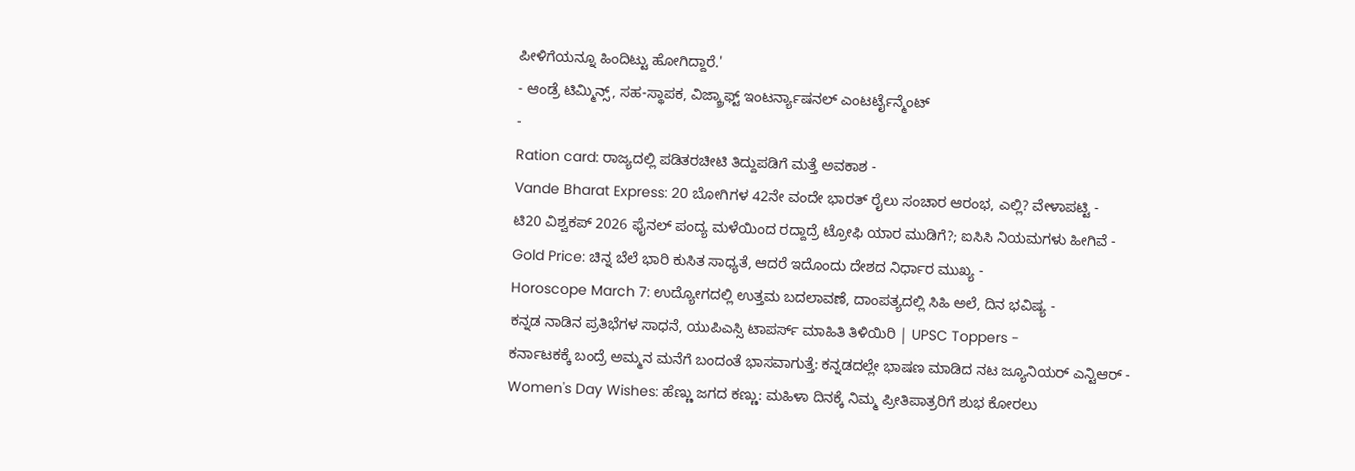ಪೀಳಿಗೆಯನ್ನೂ ಹಿಂದಿಟ್ಟು ಹೋಗಿದ್ದಾರೆ.'
- ಆಂಡ್ರೆ ಟಿಮ್ಮಿನ್ಸ್, ಸಹ-ಸ್ಥಾಪಕ, ವಿಜ್ಕ್ರಾಫ್ಟ್ ಇಂಟರ್ನ್ಯಾಷನಲ್ ಎಂಟರ್ಟೈನ್ಮೆಂಟ್
-
Ration card: ರಾಜ್ಯದಲ್ಲಿ ಪಡಿತರಚೀಟಿ ತಿದ್ದುಪಡಿಗೆ ಮತ್ತೆ ಅವಕಾಶ -
Vande Bharat Express: 20 ಬೋಗಿಗಳ 42ನೇ ವಂದೇ ಭಾರತ್ ರೈಲು ಸಂಚಾರ ಆರಂಭ, ಎಲ್ಲಿ? ವೇಳಾಪಟ್ಟಿ -
ಟಿ20 ವಿಶ್ವಕಪ್ 2026 ಫೈನಲ್ ಪಂದ್ಯ ಮಳೆಯಿಂದ ರದ್ದಾದ್ರೆ ಟ್ರೋಫಿ ಯಾರ ಮುಡಿಗೆ?; ಐಸಿಸಿ ನಿಯಮಗಳು ಹೀಗಿವೆ -
Gold Price: ಚಿನ್ನ ಬೆಲೆ ಭಾರಿ ಕುಸಿತ ಸಾಧ್ಯತೆ, ಆದರೆ ಇದೊಂದು ದೇಶದ ನಿರ್ಧಾರ ಮುಖ್ಯ -
Horoscope March 7: ಉದ್ಯೋಗದಲ್ಲಿ ಉತ್ತಮ ಬದಲಾವಣೆ, ದಾಂಪತ್ಯದಲ್ಲಿ ಸಿಹಿ ಅಲೆ, ದಿನ ಭವಿಷ್ಯ -
ಕನ್ನಡ ನಾಡಿನ ಪ್ರತಿಭೆಗಳ ಸಾಧನೆ, ಯುಪಿಎಸ್ಸಿ ಟಾಪರ್ಸ್ ಮಾಹಿತಿ ತಿಳಿಯಿರಿ | UPSC Toppers -
ಕರ್ನಾಟಕಕ್ಕೆ ಬಂದ್ರೆ ಅಮ್ಮನ ಮನೆಗೆ ಬಂದಂತೆ ಭಾಸವಾಗುತ್ತೆ: ಕನ್ನಡದಲ್ಲೇ ಭಾಷಣ ಮಾಡಿದ ನಟ ಜ್ಯೂನಿಯರ್ ಎನ್ಟಿಆರ್ -
Women's Day Wishes: ಹೆಣ್ಣು ಜಗದ ಕಣ್ಣು: ಮಹಿಳಾ ದಿನಕ್ಕೆ ನಿಮ್ಮ ಪ್ರೀತಿಪಾತ್ರರಿಗೆ ಶುಭ ಕೋರಲು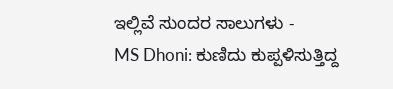ಇಲ್ಲಿವೆ ಸುಂದರ ಸಾಲುಗಳು -
MS Dhoni: ಕುಣಿದು ಕುಪ್ಪಳಿಸುತ್ತಿದ್ದ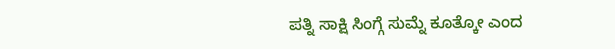ಪತ್ನಿ ಸಾಕ್ಷಿ ಸಿಂಗ್ಗೆ ಸುಮ್ನೆ ಕೂತ್ಕೋ ಎಂದ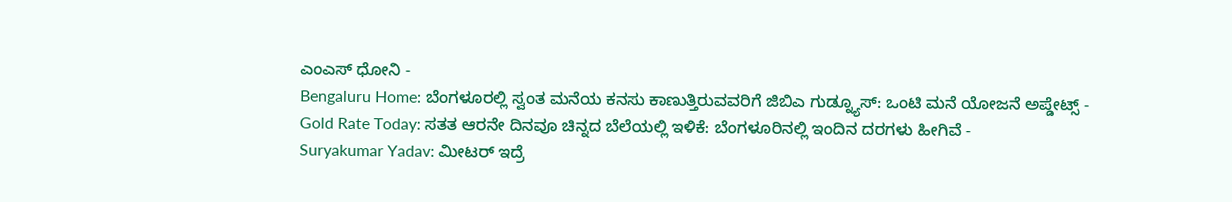ಎಂಎಸ್ ಧೋನಿ -
Bengaluru Home: ಬೆಂಗಳೂರಲ್ಲಿ ಸ್ವಂತ ಮನೆಯ ಕನಸು ಕಾಣುತ್ತಿರುವವರಿಗೆ ಜಿಬಿಎ ಗುಡ್ನ್ಯೂಸ್: ಒಂಟಿ ಮನೆ ಯೋಜನೆ ಅಪ್ಡೇಟ್ಸ್ -
Gold Rate Today: ಸತತ ಆರನೇ ದಿನವೂ ಚಿನ್ನದ ಬೆಲೆಯಲ್ಲಿ ಇಳಿಕೆ: ಬೆಂಗಳೂರಿನಲ್ಲಿ ಇಂದಿನ ದರಗಳು ಹೀಗಿವೆ -
Suryakumar Yadav: ಮೀಟರ್ ಇದ್ರೆ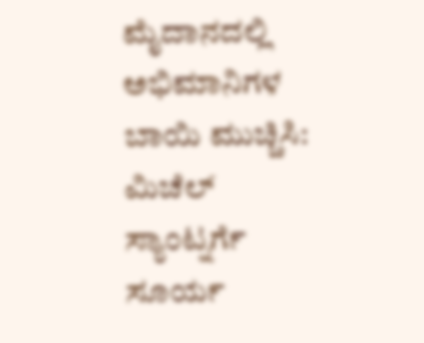ಮೈದಾನದಲ್ಲಿ ಅಭಿಮಾನಿಗಳ ಬಾಯಿ ಮುಚ್ಚಿಸಿ: ಮಿಚೆಲ್ ಸ್ಯಾಂಟ್ನರ್ಗೆ ಸೂರ್ಯ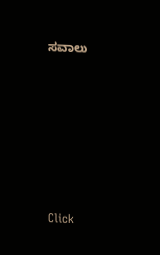ಸವಾಲು












Click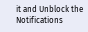it and Unblock the Notifications